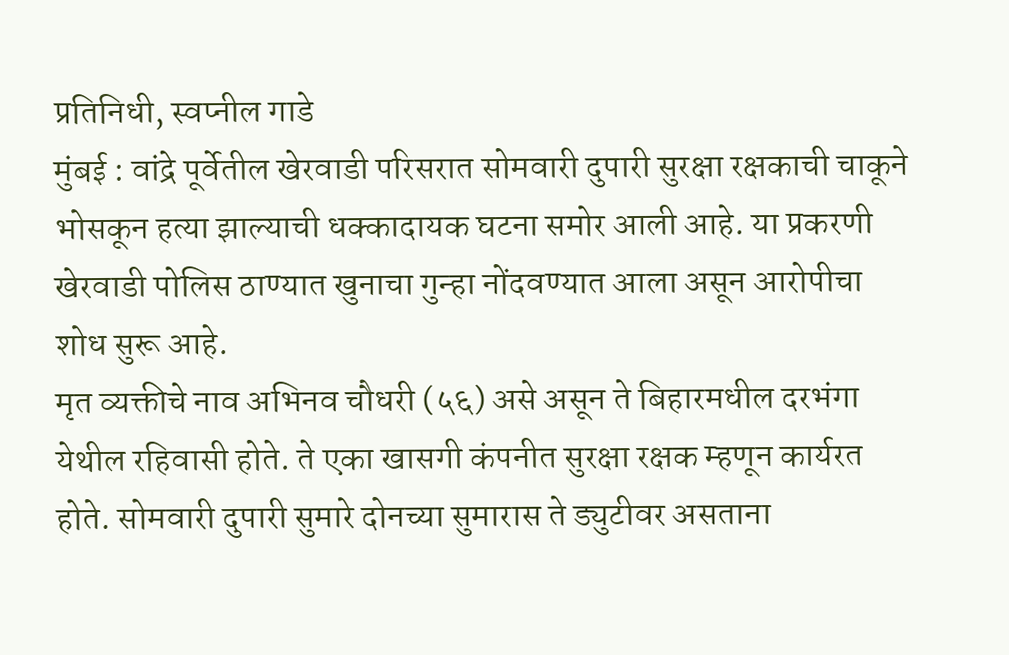प्रतिनिधी, स्वप्नील गाडे
मुंबई : वांद्रे पूर्वेतील खेरवाडी परिसरात सोमवारी दुपारी सुरक्षा रक्षकाची चाकूने भोसकून हत्या झाल्याची धक्कादायक घटना समोर आली आहे. या प्रकरणी खेरवाडी पोलिस ठाण्यात खुनाचा गुन्हा नोंदवण्यात आला असून आरोपीचा शोध सुरू आहे.
मृत व्यक्तीचे नाव अभिनव चौधरी (५६) असे असून ते बिहारमधील दरभंगा येथील रहिवासी होते. ते एका खासगी कंपनीत सुरक्षा रक्षक म्हणून कार्यरत होते. सोमवारी दुपारी सुमारे दोनच्या सुमारास ते ड्युटीवर असताना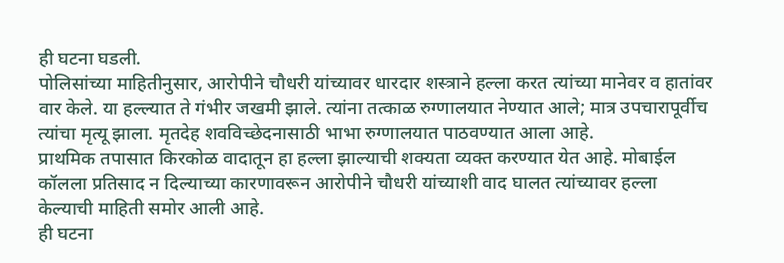ही घटना घडली.
पोलिसांच्या माहितीनुसार, आरोपीने चौधरी यांच्यावर धारदार शस्त्राने हल्ला करत त्यांच्या मानेवर व हातांवर वार केले. या हल्ल्यात ते गंभीर जखमी झाले. त्यांना तत्काळ रुग्णालयात नेण्यात आले; मात्र उपचारापूर्वीच त्यांचा मृत्यू झाला. मृतदेह शवविच्छेदनासाठी भाभा रुग्णालयात पाठवण्यात आला आहे.
प्राथमिक तपासात किरकोळ वादातून हा हल्ला झाल्याची शक्यता व्यक्त करण्यात येत आहे. मोबाईल कॉलला प्रतिसाद न दिल्याच्या कारणावरून आरोपीने चौधरी यांच्याशी वाद घालत त्यांच्यावर हल्ला केल्याची माहिती समोर आली आहे.
ही घटना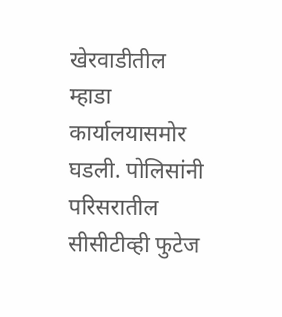खेरवाडीतील म्हाडा कार्यालयासमोर घडली. पोलिसांनी परिसरातील सीसीटीव्ही फुटेज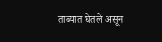ताब्यात घेतले असून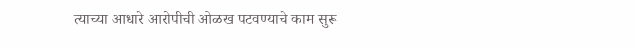त्याच्या आधारे आरोपीची ओळख पटवण्याचे काम सुरू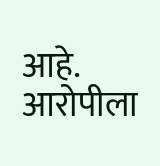आहे. आरोपीला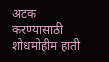अटक करण्यासाठी शोधमोहीम हाती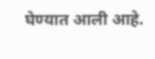घेण्यात आली आहे.